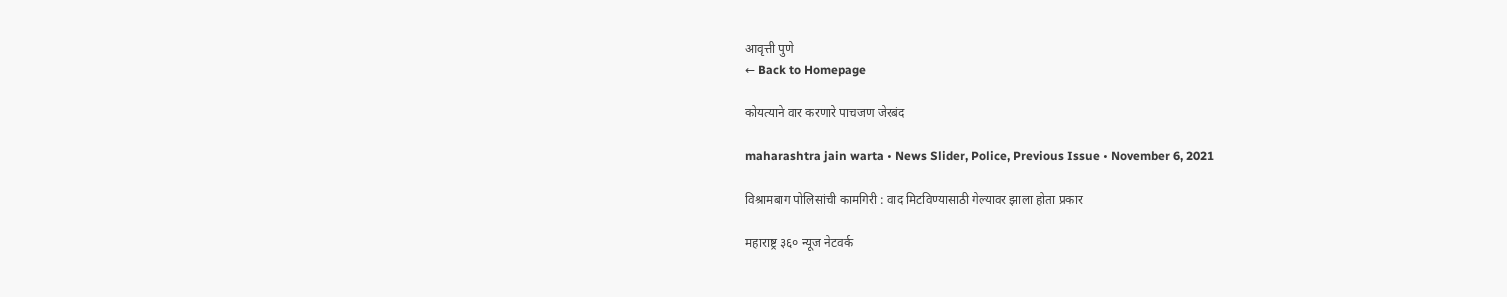आवृत्ती पुणे
← Back to Homepage

कोयत्याने वार करणारे पाचजण जेरबंद

maharashtra jain warta • News Slider, Police, Previous Issue • November 6, 2021

विश्रामबाग पोलिसांची कामगिरी : वाद मिटविण्यासाठी गेल्यावर झाला होता प्रकार

महाराष्ट्र ३६० न्यूज नेटवर्क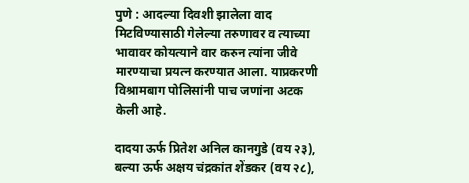पुणे : आदल्या दिवशी झालेला वाद मिटविण्यासाठी गेलेल्या तरुणावर व त्याच्या भावावर कोयत्याने वार करुन त्यांना जीवे मारण्याचा प्रयत्न करण्यात आला. याप्रकरणी विश्रामबाग पोलिसांनी पाच जणांना अटक केली आहे.

दादया ऊर्फ प्रितेश अनिल कानगुडे (वय २३), बल्या ऊर्फ अक्षय चंद्रकांत शेंडकर (वय २८),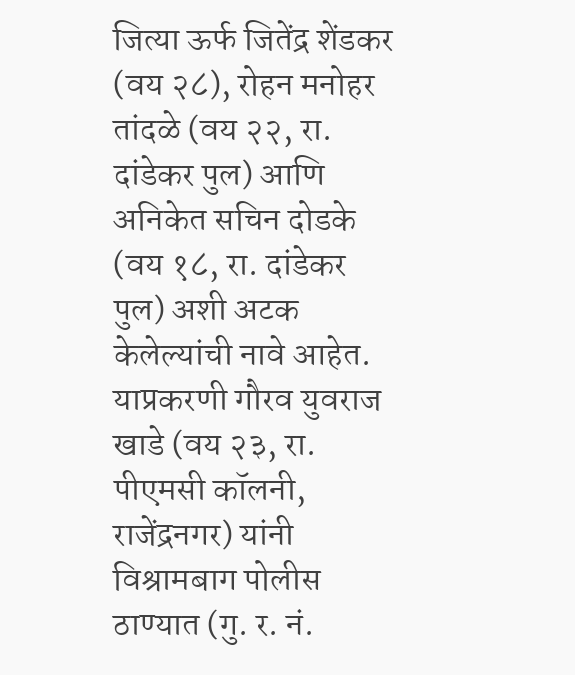जित्या ऊर्फ जितेंद्र शेंडकर (वय २८), रोहन मनोहर तांदळे (वय २२, रा. दांडेकर पुल) आणि अनिकेत सचिन दोडके (वय १८, रा. दांडेकर पुल) अशी अटक केलेल्यांची नावे आहेत. याप्रकरणी गौरव युवराज खाडे (वय २३, रा. पीएमसी कॉलनी, राजेंद्रनगर) यांनी विश्रामबाग पोलीस ठाण्यात (गु. र. नं.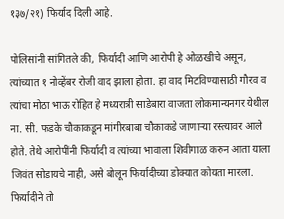१३७/२१) फिर्याद दिली आहे.

पोलिसांनी सांगितले की, फिर्यादी आणि आरोपी हे ओळखीचे असून, त्यांच्यात १ नोव्हेंबर रोजी वाद झाला होता. हा वाद मिटविण्यासाठी गौरव व त्यांचा मोठा भाऊ रोहित हे मध्यरात्री साडेबारा वाजता लोकमान्यनगर येथील ना. सी. फडके चौकाकडून मांगीरबाबा चौकाकडे जाणाऱ्या रस्त्यावर आले होते. तेथे आरोपींनी फिर्यादी व त्यांच्या भावाला शिवीगाळ करुन आता याला जिवंत सोडायचे नाही, असे बोलून फिर्यादीच्या डोक्यात कोयता मारला. फिर्यादीने तो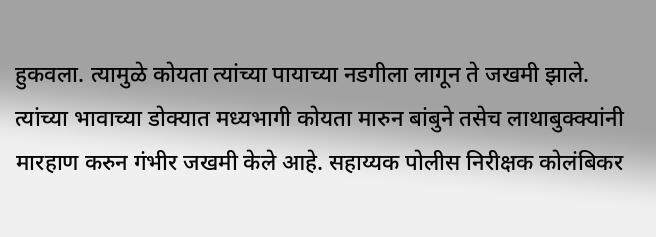हुकवला. त्यामुळे कोयता त्यांच्या पायाच्या नडगीला लागून ते जखमी झाले. त्यांच्या भावाच्या डोक्यात मध्यभागी कोयता मारुन बांबुने तसेच लाथाबुक्क्यांनी मारहाण करुन गंभीर जखमी केले आहे. सहाय्यक पोलीस निरीक्षक कोलंबिकर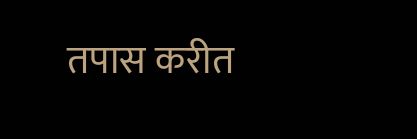तपास करीत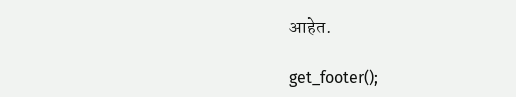आहेत.

get_footer();